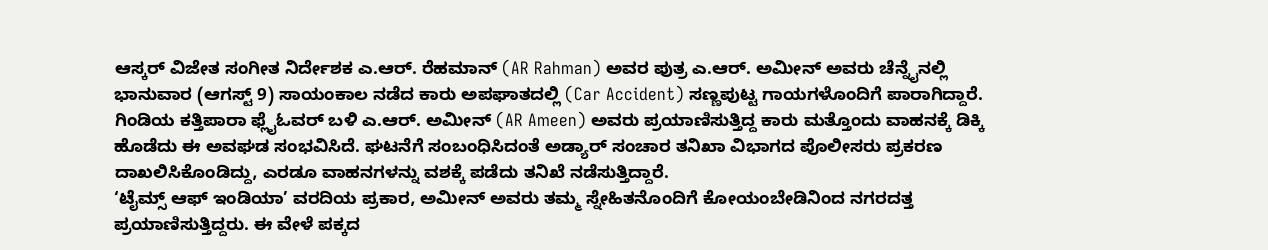ಆಸ್ಕರ್ ವಿಜೇತ ಸಂಗೀತ ನಿರ್ದೇಶಕ ಎ.ಆರ್. ರೆಹಮಾನ್ (AR Rahman) ಅವರ ಪುತ್ರ ಎ.ಆರ್. ಅಮೀನ್ ಅವರು ಚೆನ್ನೈನಲ್ಲಿ ಭಾನುವಾರ (ಆಗಸ್ಟ್ 9) ಸಾಯಂಕಾಲ ನಡೆದ ಕಾರು ಅಪಘಾತದಲ್ಲಿ (Car Accident) ಸಣ್ಣಪುಟ್ಟ ಗಾಯಗಳೊಂದಿಗೆ ಪಾರಾಗಿದ್ದಾರೆ. ಗಿಂಡಿಯ ಕತ್ತಿಪಾರಾ ಫ್ಲೈಓವರ್ ಬಳಿ ಎ.ಆರ್. ಅಮೀನ್ (AR Ameen) ಅವರು ಪ್ರಯಾಣಿಸುತ್ತಿದ್ದ ಕಾರು ಮತ್ತೊಂದು ವಾಹನಕ್ಕೆ ಡಿಕ್ಕಿ ಹೊಡೆದು ಈ ಅವಘಡ ಸಂಭವಿಸಿದೆ. ಘಟನೆಗೆ ಸಂಬಂಧಿಸಿದಂತೆ ಅಡ್ಯಾರ್ ಸಂಚಾರ ತನಿಖಾ ವಿಭಾಗದ ಪೊಲೀಸರು ಪ್ರಕರಣ ದಾಖಲಿಸಿಕೊಂಡಿದ್ದು, ಎರಡೂ ವಾಹನಗಳನ್ನು ವಶಕ್ಕೆ ಪಡೆದು ತನಿಖೆ ನಡೆಸುತ್ತಿದ್ದಾರೆ.
‘ಟೈಮ್ಸ್ ಆಫ್ ಇಂಡಿಯಾ’ ವರದಿಯ ಪ್ರಕಾರ, ಅಮೀನ್ ಅವರು ತಮ್ಮ ಸ್ನೇಹಿತನೊಂದಿಗೆ ಕೋಯಂಬೇಡಿನಿಂದ ನಗರದತ್ತ ಪ್ರಯಾಣಿಸುತ್ತಿದ್ದರು. ಈ ವೇಳೆ ಪಕ್ಕದ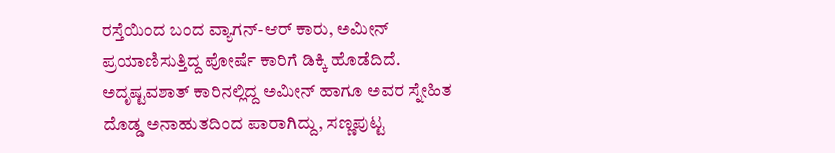ರಸ್ತೆಯಿಂದ ಬಂದ ವ್ಯಾಗನ್-ಆರ್ ಕಾರು, ಅಮೀನ್ ಪ್ರಯಾಣಿಸುತ್ತಿದ್ದ ಪೋರ್ಷೆ ಕಾರಿಗೆ ಡಿಕ್ಕಿ ಹೊಡೆದಿದೆ. ಅದೃಷ್ಟವಶಾತ್ ಕಾರಿನಲ್ಲಿದ್ದ ಅಮೀನ್ ಹಾಗೂ ಅವರ ಸ್ನೇಹಿತ ದೊಡ್ಡ ಅನಾಹುತದಿಂದ ಪಾರಾಗಿದ್ದು, ಸಣ್ಣಪುಟ್ಟ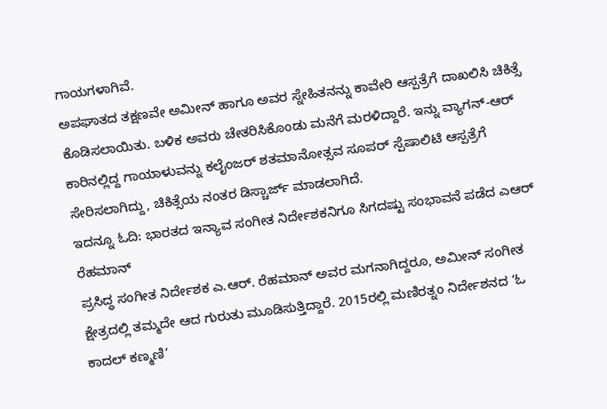ಗಾಯಗಳಾಗಿವೆ.
ಅಪಘಾತದ ತಕ್ಷಣವೇ ಅಮೀನ್ ಹಾಗೂ ಅವರ ಸ್ನೇಹಿತನನ್ನು ಕಾವೇರಿ ಆಸ್ಪತ್ರೆಗೆ ದಾಖಲಿಸಿ ಚಿಕಿತ್ಸೆ ಕೊಡಿಸಲಾಯಿತು. ಬಳಿಕ ಅವರು ಚೇತರಿಸಿಕೊಂಡು ಮನೆಗೆ ಮರಳಿದ್ದಾರೆ. ಇನ್ನು ವ್ಯಾಗನ್-ಆರ್ ಕಾರಿನಲ್ಲಿದ್ದ ಗಾಯಾಳುವನ್ನು ಕಲೈಂಜರ್ ಶತಮಾನೋತ್ಸವ ಸೂಪರ್ ಸ್ಪೆಷಾಲಿಟಿ ಆಸ್ಪತ್ರೆಗೆ ಸೇರಿಸಲಾಗಿದ್ದು, ಚಿಕಿತ್ಸೆಯ ನಂತರ ಡಿಸ್ಚಾರ್ಜ್ ಮಾಡಲಾಗಿದೆ.
ಇದನ್ನೂ ಓದಿ: ಭಾರತದ ಇನ್ಯಾವ ಸಂಗೀತ ನಿರ್ದೇಶಕನಿಗೂ ಸಿಗದಷ್ಟು ಸಂಭಾವನೆ ಪಡೆದ ಎಆರ್ ರೆಹಮಾನ್
ಪ್ರಸಿದ್ಧ ಸಂಗೀತ ನಿರ್ದೇಶಕ ಎ.ಆರ್. ರೆಹಮಾನ್ ಅವರ ಮಗನಾಗಿದ್ದರೂ, ಅಮೀನ್ ಸಂಗೀತ ಕ್ಷೇತ್ರದಲ್ಲಿ ತಮ್ಮದೇ ಆದ ಗುರುತು ಮೂಡಿಸುತ್ತಿದ್ದಾರೆ. 2015ರಲ್ಲಿ ಮಣಿರತ್ನಂ ನಿರ್ದೇಶನದ ‘ಓ ಕಾದಲ್ ಕಣ್ಮಣಿ’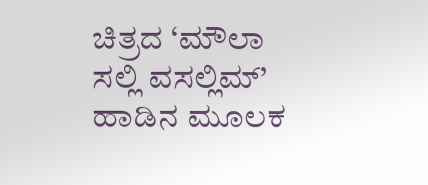ಚಿತ್ರದ ‘ಮೌಲಾ ಸಲ್ಲಿ ವಸಲ್ಲಿಮ್’ ಹಾಡಿನ ಮೂಲಕ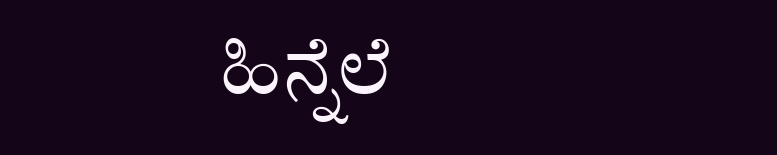ಹಿನ್ನೆಲೆ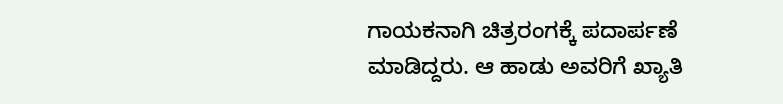ಗಾಯಕನಾಗಿ ಚಿತ್ರರಂಗಕ್ಕೆ ಪದಾರ್ಪಣೆ ಮಾಡಿದ್ದರು. ಆ ಹಾಡು ಅವರಿಗೆ ಖ್ಯಾತಿ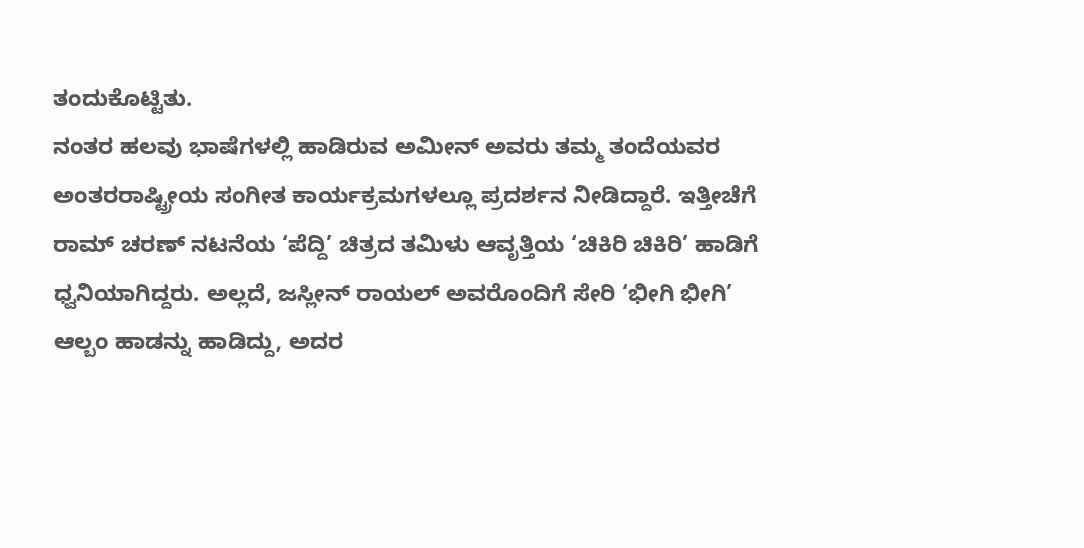ತಂದುಕೊಟ್ಟಿತು.
ನಂತರ ಹಲವು ಭಾಷೆಗಳಲ್ಲಿ ಹಾಡಿರುವ ಅಮೀನ್ ಅವರು ತಮ್ಮ ತಂದೆಯವರ ಅಂತರರಾಷ್ಟ್ರೀಯ ಸಂಗೀತ ಕಾರ್ಯಕ್ರಮಗಳಲ್ಲೂ ಪ್ರದರ್ಶನ ನೀಡಿದ್ದಾರೆ. ಇತ್ತೀಚೆಗೆ ರಾಮ್ ಚರಣ್ ನಟನೆಯ ‘ಪೆದ್ದಿ’ ಚಿತ್ರದ ತಮಿಳು ಆವೃತ್ತಿಯ ‘ಚಿಕಿರಿ ಚಿಕಿರಿ’ ಹಾಡಿಗೆ ಧ್ವನಿಯಾಗಿದ್ದರು. ಅಲ್ಲದೆ, ಜಸ್ಲೀನ್ ರಾಯಲ್ ಅವರೊಂದಿಗೆ ಸೇರಿ ‘ಭೀಗಿ ಭೀಗಿ’ ಆಲ್ಬಂ ಹಾಡನ್ನು ಹಾಡಿದ್ದು, ಅದರ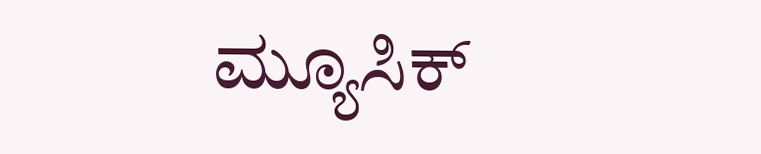ಮ್ಯೂಸಿಕ್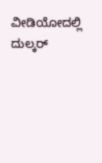ವೀಡಿಯೋದಲ್ಲಿ ದುಲ್ಕರ್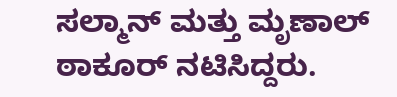ಸಲ್ಮಾನ್ ಮತ್ತು ಮೃಣಾಲ್ ಠಾಕೂರ್ ನಟಿಸಿದ್ದರು.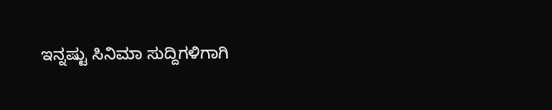ಇನ್ನಷ್ಟು ಸಿನಿಮಾ ಸುದ್ದಿಗಳಿಗಾಗಿ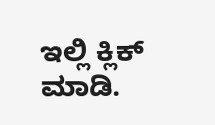ಇಲ್ಲಿ ಕ್ಲಿಕ್ ಮಾಡಿ.